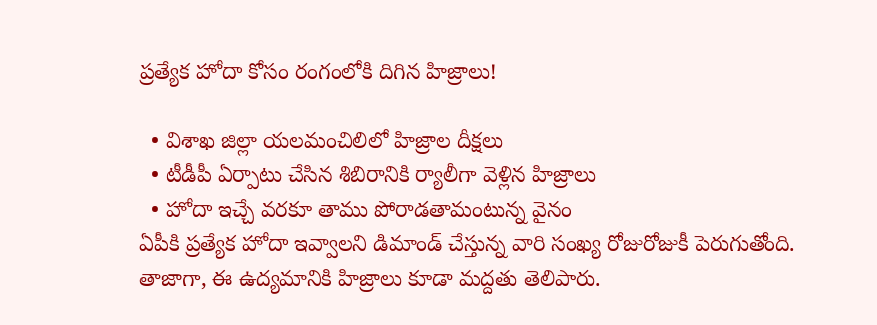ప్రత్యేక హోదా కోసం రంగంలోకి దిగిన హిజ్రాలు!

  • విశాఖ జిల్లా యలమంచిలిలో హిజ్రాల దీక్షలు
  • టీడీపీ ఏర్పాటు చేసిన శిబిరానికి ర్యాలీగా వెళ్లిన హిజ్రాలు
  • హోదా ఇచ్చే వరకూ తాము పోరాడతామంటున్న వైనం
ఏపీకి ప్రత్యేక హోదా ఇవ్వాలని డిమాండ్ చేస్తున్న వారి సంఖ్య రోజురోజుకీ పెరుగుతోంది. తాజాగా, ఈ ఉద్యమానికి హిజ్రాలు కూడా మద్దతు తెలిపారు.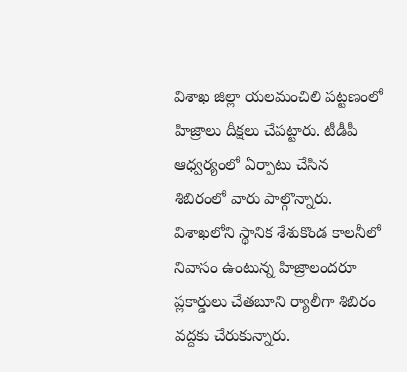విశాఖ జిల్లా యలమంచిలి పట్టణంలో హిజ్రాలు దీక్షలు చేపట్టారు. టీడీపీ ఆధ్వర్యంలో ఏర్పాటు చేసిన శిబిరంలో వారు పాల్గొన్నారు. విశాఖలోని స్థానిక శేశుకొండ కాలనీలో నివాసం ఉంటున్న హిజ్రాలందరూ ప్లకార్డులు చేతబూని ర్యాలీగా శిబిరం వద్దకు చేరుకున్నారు.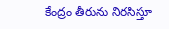కేంద్రం తీరును నిరసిస్తూ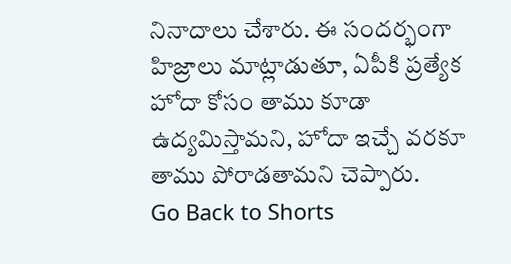నినాదాలు చేశారు. ఈ సందర్భంగా హిజ్రాలు మాట్లాడుతూ, ఏపీకి ప్రత్యేక హోదా కోసం తాము కూడా ఉద్యమిస్తామని, హోదా ఇచ్చే వరకూ తాము పోరాడతామని చెప్పారు.
Go Back to Shorts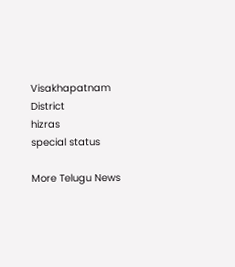Visakhapatnam District
hizras
special status

More Telugu News